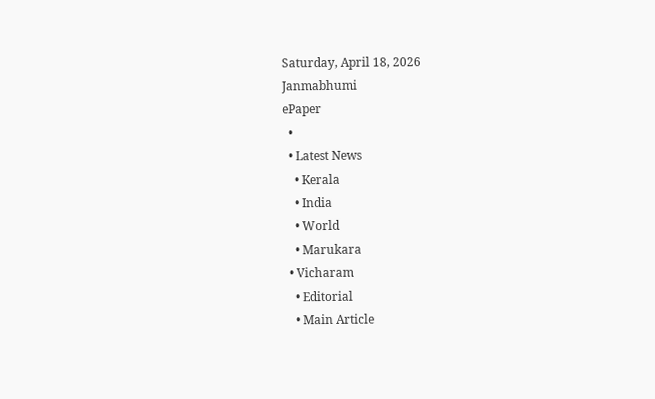Saturday, April 18, 2026
Janmabhumi
ePaper
  •
  • Latest News
    • Kerala
    • India
    • World
    • Marukara
  • Vicharam
    • Editorial
    • Main Article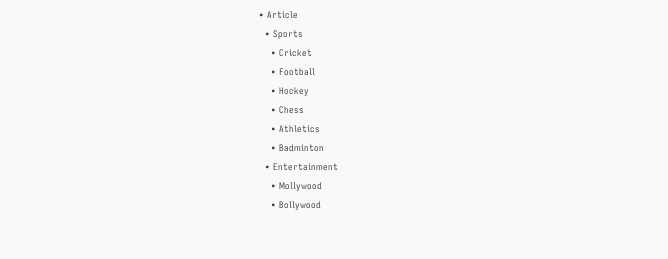• Article
  • Sports
    • Cricket
    • Football
    • Hockey
    • Chess
    • Athletics
    • Badminton
  • Entertainment
    • Mollywood
    • Bollywood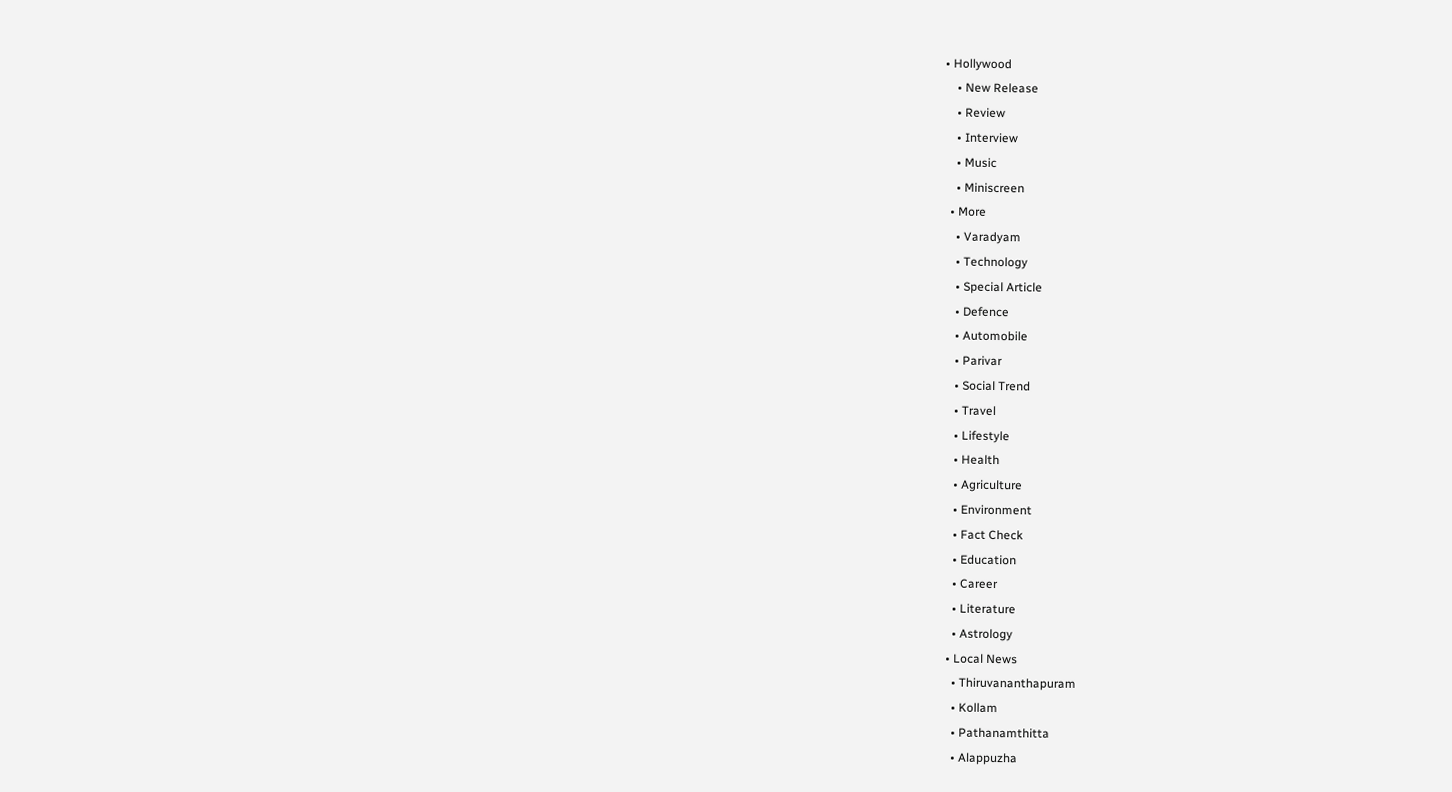• Hollywood
    • New Release
    • Review
    • Interview
    • Music
    • Miniscreen
  • More
    • Varadyam
    • Technology
    • Special Article
    • Defence
    • Automobile
    • Parivar
    • Social Trend
    • Travel
    • Lifestyle
    • Health
    • Agriculture
    • Environment
    • Fact Check
    • Education
    • Career
    • Literature
    • Astrology
  • Local News
    • Thiruvananthapuram
    • Kollam
    • Pathanamthitta
    • Alappuzha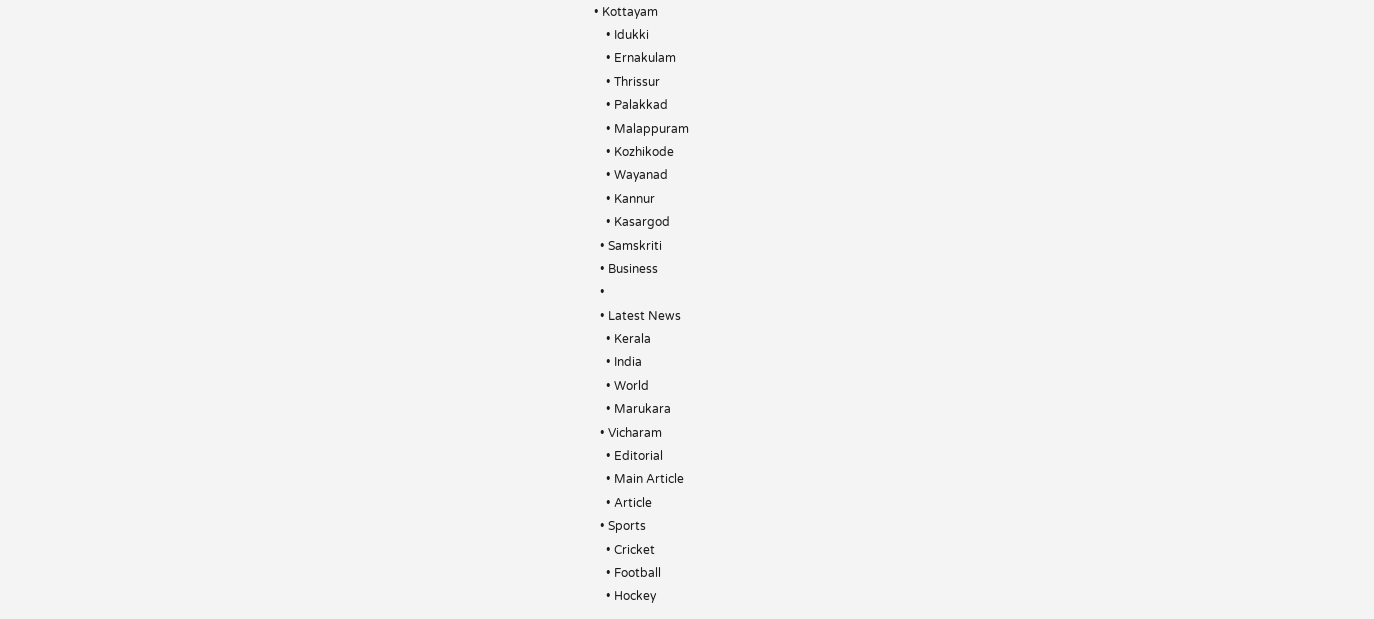• Kottayam
    • Idukki
    • Ernakulam
    • Thrissur
    • Palakkad
    • Malappuram
    • Kozhikode
    • Wayanad
    • Kannur
    • Kasargod
  • Samskriti
  • Business
  •
  • Latest News
    • Kerala
    • India
    • World
    • Marukara
  • Vicharam
    • Editorial
    • Main Article
    • Article
  • Sports
    • Cricket
    • Football
    • Hockey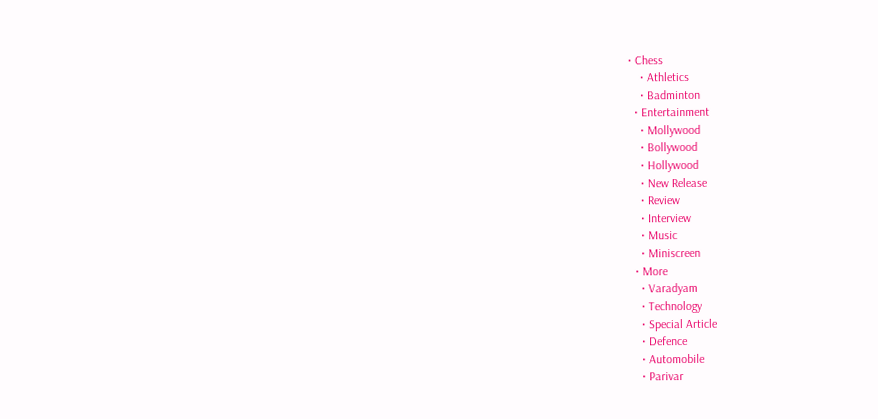• Chess
    • Athletics
    • Badminton
  • Entertainment
    • Mollywood
    • Bollywood
    • Hollywood
    • New Release
    • Review
    • Interview
    • Music
    • Miniscreen
  • More
    • Varadyam
    • Technology
    • Special Article
    • Defence
    • Automobile
    • Parivar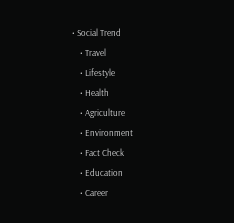• Social Trend
    • Travel
    • Lifestyle
    • Health
    • Agriculture
    • Environment
    • Fact Check
    • Education
    • Career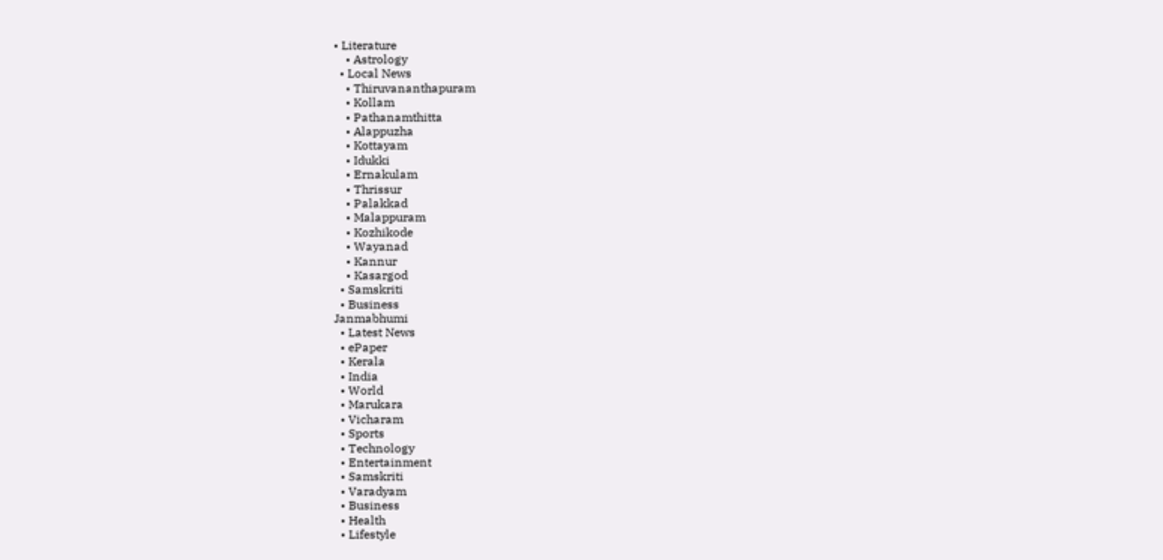• Literature
    • Astrology
  • Local News
    • Thiruvananthapuram
    • Kollam
    • Pathanamthitta
    • Alappuzha
    • Kottayam
    • Idukki
    • Ernakulam
    • Thrissur
    • Palakkad
    • Malappuram
    • Kozhikode
    • Wayanad
    • Kannur
    • Kasargod
  • Samskriti
  • Business
Janmabhumi
  • Latest News
  • ePaper
  • Kerala
  • India
  • World
  • Marukara
  • Vicharam
  • Sports
  • Technology
  • Entertainment
  • Samskriti
  • Varadyam
  • Business
  • Health
  • Lifestyle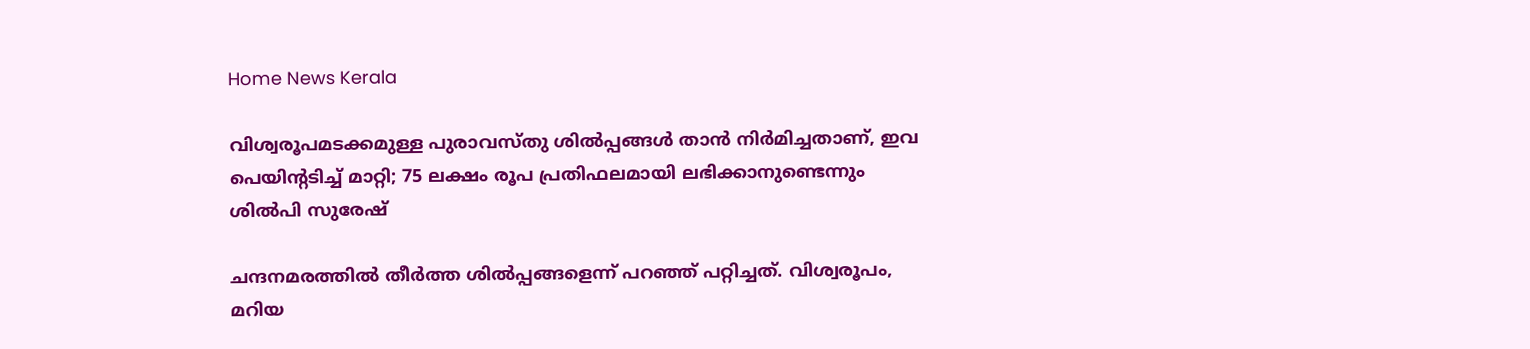Home News Kerala

വിശ്വരൂപമടക്കമുള്ള പുരാവസ്തു ശില്‍പ്പങ്ങള്‍ താന്‍ നിര്‍മിച്ചതാണ്, ഇവ പെയിന്റടിച്ച് മാറ്റി; 75 ലക്ഷം രൂപ പ്രതിഫലമായി ലഭിക്കാനുണ്ടെന്നും ശില്‍പി സുരേഷ്

ചന്ദനമരത്തില്‍ തീര്‍ത്ത ശില്‍പ്പങ്ങളെന്ന് പറഞ്ഞ് പറ്റിച്ചത്. വിശ്വരൂപം, മറിയ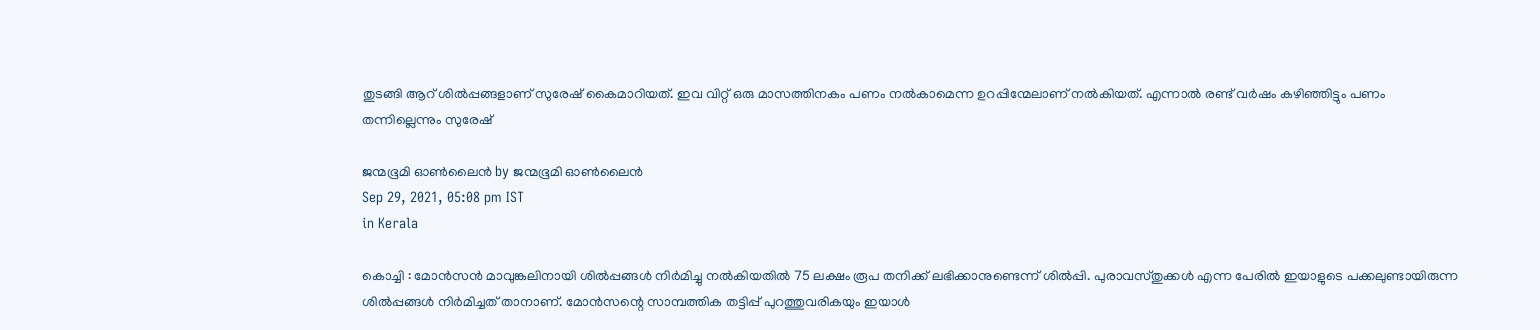തുടങ്ങി ആറ് ശില്‍പ്പങ്ങളാണ് സുരേഷ് കൈമാറിയത്. ഇവ വിറ്റ് ഒരു മാസത്തിനകം പണം നല്‍കാമെന്ന ഉറപ്പിന്മേലാണ് നല്‍കിയത്. എന്നാല്‍ രണ്ട് വര്‍ഷം കഴിഞ്ഞിട്ടും പണം തന്നില്ലെന്നും സുരേഷ്

ജന്മഭൂമി ഓണ്‍ലൈന്‍ by ജന്മഭൂമി ഓണ്‍ലൈന്‍
Sep 29, 2021, 05:08 pm IST
in Kerala

കൊച്ചി : മോന്‍സന്‍ മാവുങ്കലിനായി ശില്‍പ്പങ്ങള്‍ നിര്‍മിച്ചു നല്‍കിയതില്‍ 75 ലക്ഷം രൂപ തനിക്ക് ലഭിക്കാനുണ്ടെന്ന് ശില്‍പ്പി. പുരാവസ്തുക്കള്‍ എന്ന പേരില്‍ ഇയാളുടെ പക്കലുണ്ടായിരുന്ന ശില്‍പ്പങ്ങള്‍ നിര്‍മിച്ചത് താനാണ്. മോന്‍സന്റെ സാമ്പത്തിക തട്ടിപ്പ് പുറത്തുവരികയും ഇയാള്‍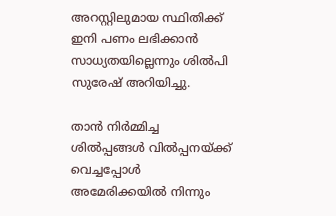അറസ്റ്റിലുമായ സ്ഥിതിക്ക് ഇനി പണം ലഭിക്കാന്‍ സാധ്യതയില്ലെന്നും ശില്‍പി സുരേഷ് അറിയിച്ചു.

താന്‍ നിര്‍മ്മിച്ച ശില്‍പ്പങ്ങള്‍ വില്‍പ്പനയ്‌ക്ക് വെച്ചപ്പോള്‍ അമേരിക്കയില്‍ നിന്നും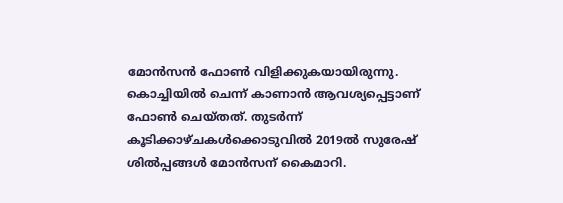മോന്‍സന്‍ ഫോണ്‍ വിളിക്കുകയായിരുന്നു. കൊച്ചിയില്‍ ചെന്ന് കാണാന്‍ ആവശ്യപ്പെട്ടാണ് ഫോണ്‍ ചെയ്തത്. തുടര്‍ന്ന് കൂടിക്കാഴ്ചകള്‍ക്കൊടുവില്‍ 2019ല്‍ സുരേഷ് ശില്‍പ്പങ്ങള്‍ മോന്‍സന് കൈമാറി.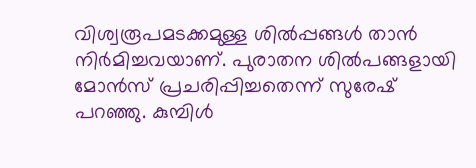വിശ്വരൂപമടക്കമുള്ള ശില്‍പ്പങ്ങള്‍ താന്‍ നിര്‍മിച്ചവയാണ്. പുരാതന ശില്‍പങ്ങളായി മോന്‍സ് പ്രചരിപ്പിച്ചതെന്ന് സുരേഷ് പറഞ്ഞു. കുമ്പിള്‍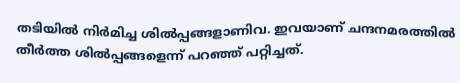തടിയില്‍ നിര്‍മിച്ച ശില്‍പ്പങ്ങളാണിവ. ഇവയാണ് ചന്ദനമരത്തില്‍ തീര്‍ത്ത ശില്‍പ്പങ്ങളെന്ന് പറഞ്ഞ് പറ്റിച്ചത്.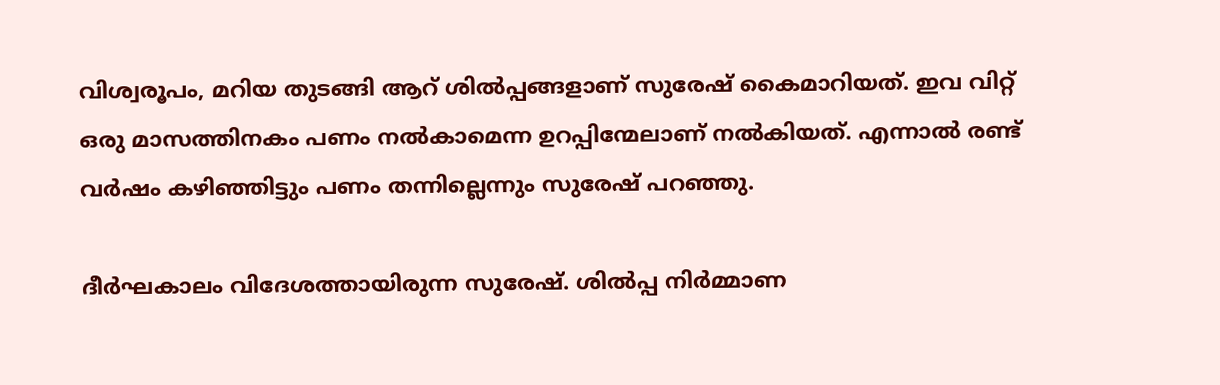വിശ്വരൂപം, മറിയ തുടങ്ങി ആറ് ശില്‍പ്പങ്ങളാണ് സുരേഷ് കൈമാറിയത്. ഇവ വിറ്റ് ഒരു മാസത്തിനകം പണം നല്‍കാമെന്ന ഉറപ്പിന്മേലാണ് നല്‍കിയത്. എന്നാല്‍ രണ്ട് വര്‍ഷം കഴിഞ്ഞിട്ടും പണം തന്നില്ലെന്നും സുരേഷ് പറഞ്ഞു.

ദീര്‍ഘകാലം വിദേശത്തായിരുന്ന സുരേഷ്. ശില്‍പ്പ നിര്‍മ്മാണ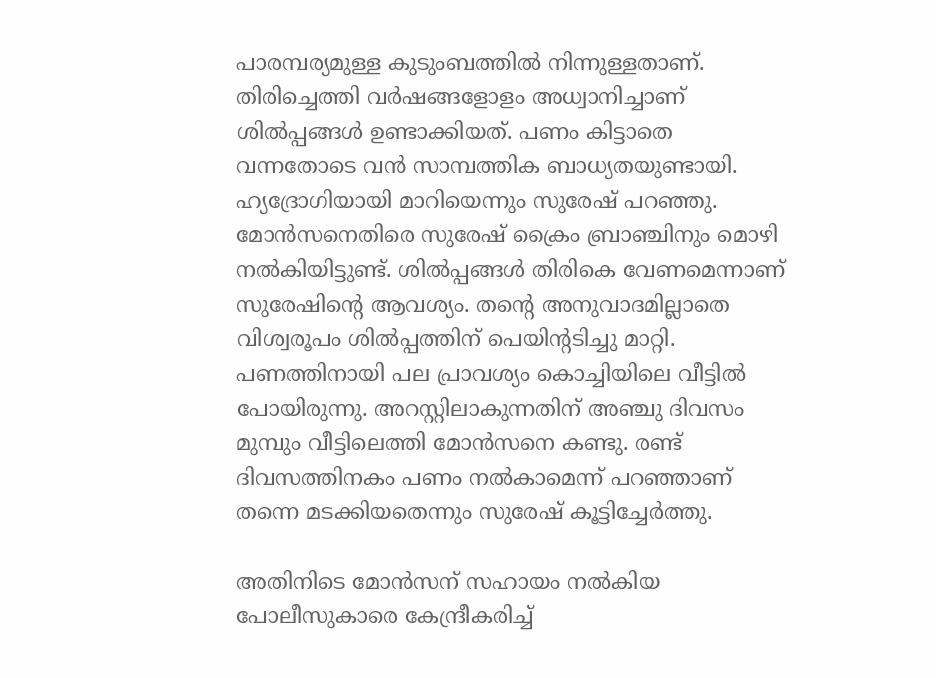പാരമ്പര്യമുള്ള കുടുംബത്തില്‍ നിന്നുള്ളതാണ്. തിരിച്ചെത്തി വര്‍ഷങ്ങളോളം അധ്വാനിച്ചാണ് ശില്‍പ്പങ്ങള്‍ ഉണ്ടാക്കിയത്. പണം കിട്ടാതെ വന്നതോടെ വന്‍ സാമ്പത്തിക ബാധ്യതയുണ്ടായി. ഹ്യദ്രോഗിയായി മാറിയെന്നും സുരേഷ് പറഞ്ഞു. മോന്‍സനെതിരെ സുരേഷ് ക്രൈം ബ്രാഞ്ചിനും മൊഴി നല്‍കിയിട്ടുണ്ട്. ശില്‍പ്പങ്ങള്‍ തിരികെ വേണമെന്നാണ് സുരേഷിന്റെ ആവശ്യം. തന്റെ അനുവാദമില്ലാതെ വിശ്വരൂപം ശില്‍പ്പത്തിന് പെയിന്റടിച്ചു മാറ്റി. പണത്തിനായി പല പ്രാവശ്യം കൊച്ചിയിലെ വീട്ടില്‍ പോയിരുന്നു. അറസ്റ്റിലാകുന്നതിന് അഞ്ചു ദിവസം മുമ്പും വീട്ടിലെത്തി മോന്‍സനെ കണ്ടു. രണ്ട് ദിവസത്തിനകം പണം നല്‍കാമെന്ന് പറഞ്ഞാണ് തന്നെ മടക്കിയതെന്നും സുരേഷ് കൂട്ടിച്ചേര്‍ത്തു.

അതിനിടെ മോന്‍സന് സഹായം നല്‍കിയ പോലീസുകാരെ കേന്ദ്രീകരിച്ച്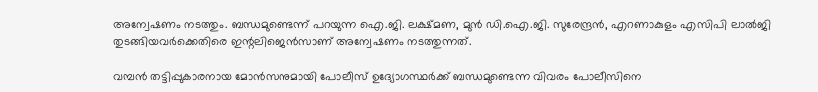അന്വേഷണം നടത്തും. ബന്ധമുണ്ടെന്ന് പറയുന്ന ഐ.ജി. ലക്ഷ്മണ, മുന്‍ ഡി.ഐ.ജി. സുരേന്ദ്രന്‍, എറണാകുളം എസിപി ലാല്‍ജി തുടങ്ങിയവര്‍ക്കെതിരെ ഇന്റലിജെന്‍സാണ് അന്വേഷണം നടത്തുന്നത്.

വമ്പന്‍ തട്ടിപ്പുകാരനായ മോന്‍സനുമായി പോലീസ് ഉദ്യോഗസ്ഥര്‍ക്ക് ബന്ധമുണ്ടെന്ന വിവരം പോലീസിനെ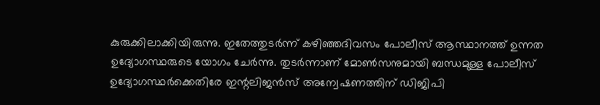കുരുക്കിലാക്കിയിരുന്നു. ഇതേത്തുടര്‍ന്ന് കഴിഞ്ഞദിവസം പോലീസ് ആസ്ഥാനത്ത് ഉന്നത ഉദ്യോഗസ്ഥരുടെ യോഗം ചേര്‍ന്നു. തുടര്‍ന്നാണ് മോണ്‍സനുമായി ബന്ധമുള്ള പോലീസ് ഉദ്യോഗസ്ഥര്‍ക്കെതിരേ ഇന്റലിജന്‍സ് അന്വേഷണത്തിന് ഡിജിപി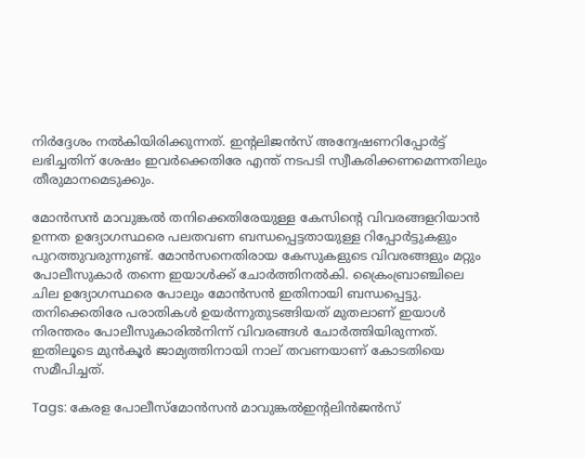നിര്‍ദ്ദേശം നല്‍കിയിരിക്കുന്നത്. ഇന്റലിജന്‍സ് അന്വേഷണറിപ്പോര്‍ട്ട് ലഭിച്ചതിന് ശേഷം ഇവര്‍ക്കെതിരേ എന്ത് നടപടി സ്വീകരിക്കണമെന്നതിലും തീരുമാനമെടുക്കും.

മോന്‍സന്‍ മാവുങ്കല്‍ തനിക്കെതിരേയുള്ള കേസിന്റെ വിവരങ്ങളറിയാന്‍ ഉന്നത ഉദ്യോഗസ്ഥരെ പലതവണ ബന്ധപ്പെട്ടതായുള്ള റിപ്പോര്‍ട്ടുകളും പുറത്തുവരുന്നുണ്ട്. മോന്‍സനെതിരായ കേസുകളുടെ വിവരങ്ങളും മറ്റും പോലീസുകാര്‍ തന്നെ ഇയാള്‍ക്ക് ചോര്‍ത്തിനല്‍കി. ക്രൈംബ്രാഞ്ചിലെ ചില ഉദ്യോഗസ്ഥരെ പോലും മോന്‍സന്‍ ഇതിനായി ബന്ധപ്പെട്ടു. തനിക്കെതിരേ പരാതികള്‍ ഉയര്‍ന്നുതുടങ്ങിയത് മുതലാണ് ഇയാള്‍ നിരന്തരം പോലീസുകാരില്‍നിന്ന് വിവരങ്ങള്‍ ചോര്‍ത്തിയിരുന്നത്. ഇതിലൂടെ മുന്‍കൂര്‍ ജാമ്യത്തിനായി നാല് തവണയാണ് കോടതിയെ സമീപിച്ചത്.

Tags: കേരള പോലീസ്മോന്‍സന്‍ മാവുങ്കല്‍ഇന്റലിന്‍ജന്‍സ്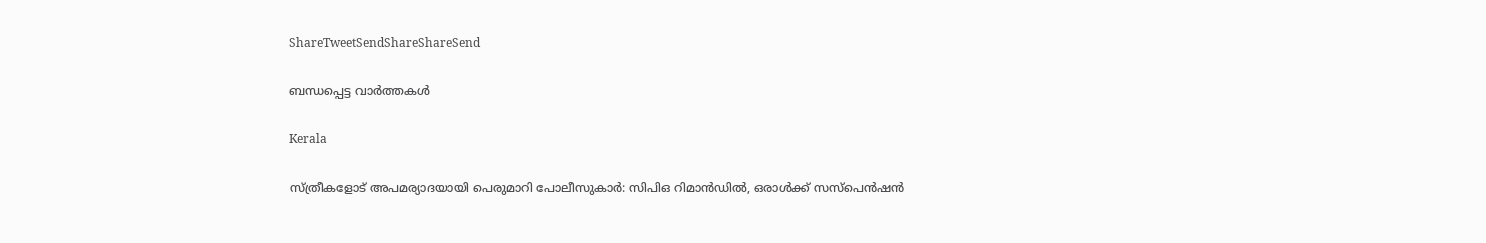ShareTweetSendShareShareSend

ബന്ധപ്പെട്ട വാര്‍ത്തകള്‍

Kerala

സ്ത്രീകളോട് അപമര്യാദയായി പെരുമാറി പോലീസുകാര്‍: സിപിഒ റിമാന്‍ഡില്‍, ഒരാള്‍ക്ക് സസ്പെന്‍ഷന്‍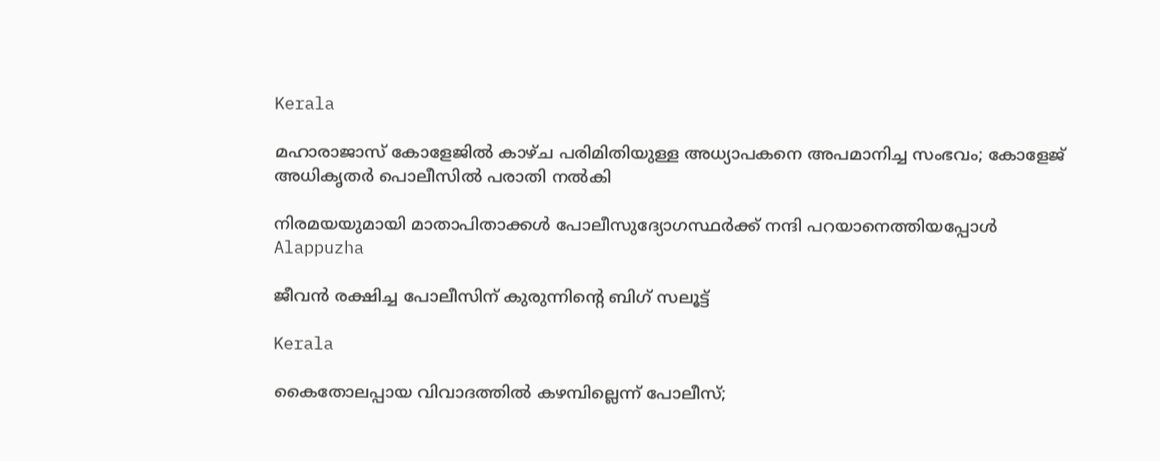Kerala

മഹാരാജാസ് കോളേജില്‍ കാഴ്ച പരിമിതിയുള്ള അധ്യാപകനെ അപമാനിച്ച സംഭവം; കോളേജ് അധികൃതര്‍ പൊലീസില്‍ പരാതി നല്‍കി

നിരമയയുമായി മാതാപിതാക്കള്‍ പോലീസുദ്യോഗസ്ഥര്‍ക്ക് നന്ദി പറയാനെത്തിയപ്പോള്‍
Alappuzha

ജീവന്‍ രക്ഷിച്ച പോലീസിന് കുരുന്നിന്റെ ബിഗ് സലൂട്ട്

Kerala

കൈതോലപ്പായ വിവാദത്തിൽ കഴമ്പില്ലെന്ന് പോലീസ്;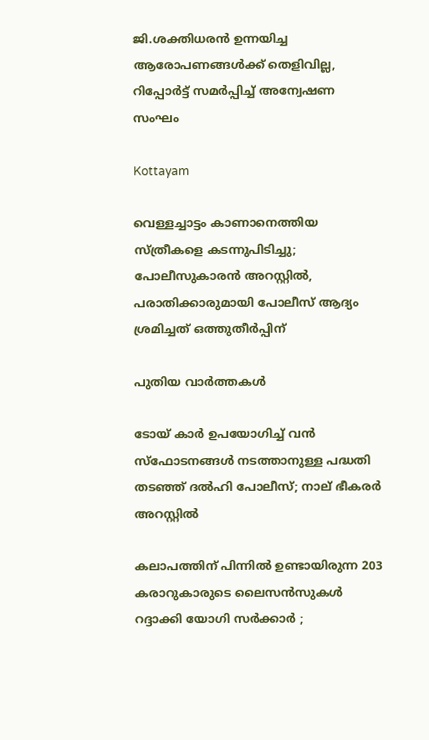ജി.ശക്തിധരൻ ഉന്നയിച്ച ആരോപണങ്ങൾക്ക് തെളിവില്ല, റിപ്പോർട്ട് സമർപ്പിച്ച് അന്വേഷണ സംഘം

Kottayam

വെള്ളച്ചാട്ടം കാണാനെത്തിയ സ്ത്രീകളെ കടന്നുപിടിച്ചു; പോലീസുകാരന്‍ അറസ്റ്റില്‍, പരാതിക്കാരുമായി പോലീസ് ആദ്യം ശ്രമിച്ചത് ഒത്തുതീർപ്പിന്

പുതിയ വാര്‍ത്തകള്‍

ടോയ് കാർ ഉപയോഗിച്ച് വൻ സ്ഫോടനങ്ങൾ നടത്താനുള്ള പദ്ധതി തടഞ്ഞ് ദൽഹി പോലീസ്; നാല് ഭീകരർ അറസ്റ്റിൽ

കലാപത്തിന് പിന്നിൽ ഉണ്ടായിരുന്ന 203 കരാറുകാരുടെ ലൈസൻസുകൾ റദ്ദാക്കി യോഗി സർക്കാർ ;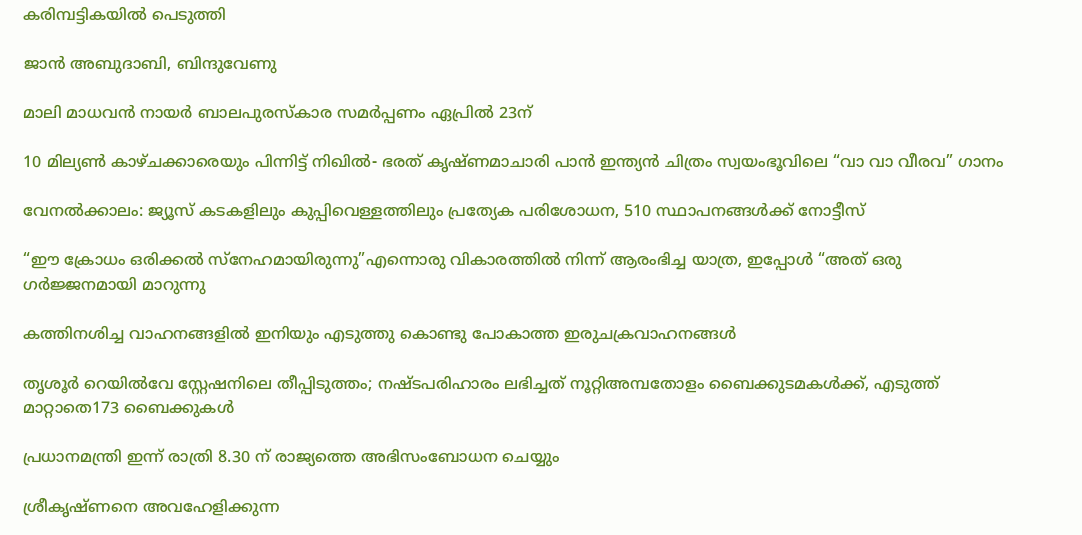കരിമ്പട്ടികയിൽ പെടുത്തി

ജാൻ അബുദാബി, ബിന്ദുവേണു

മാലി മാധവൻ നായർ ബാലപുരസ്കാര സമർപ്പണം ഏപ്രിൽ 23ന്

10 മില്യൺ കാഴ്ചക്കാരെയും പിന്നിട്ട് നിഖിൽ- ഭരത് കൃഷ്ണമാചാരി പാൻ ഇന്ത്യൻ ചിത്രം സ്വയംഭൂവിലെ “വാ വാ വീരവ” ഗാനം

വേനല്‍ക്കാലം: ജ്യൂസ് കടകളിലും കുപ്പിവെള്ളത്തിലും പ്രത്യേക പരിശോധന, 510 സ്ഥാപനങ്ങള്‍ക്ക് നോട്ടീസ്

“ഈ ക്രോധം ഒരിക്കൽ സ്നേഹമായിരുന്നു”എന്നൊരു വികാരത്തിൽ നിന്ന് ആരംഭിച്ച യാത്ര, ഇപ്പോൾ “അത് ഒരു ഗർജ്ജനമായി മാറുന്നു

കത്തിനശിച്ച വാഹനങ്ങളില്‍ ഇനിയും എടുത്തു കൊണ്ടു പോകാത്ത ഇരുചക്രവാഹനങ്ങള്‍

തൃശൂര്‍ റെയില്‍വേ സ്റ്റേഷനിലെ തീപ്പിടുത്തം; നഷ്ടപരിഹാരം ലഭിച്ചത് നൂറ്റിഅമ്പതോളം ബൈക്കുടമകള്‍ക്ക്, എടുത്ത് മാറ്റാതെ173 ബൈക്കുകള്‍

പ്രധാനമന്ത്രി ഇന്ന് രാത്രി 8.30 ന് രാജ്യത്തെ അഭിസംബോധന ചെയ്യും

ശ്രീകൃഷ്ണനെ അവഹേളിക്കുന്ന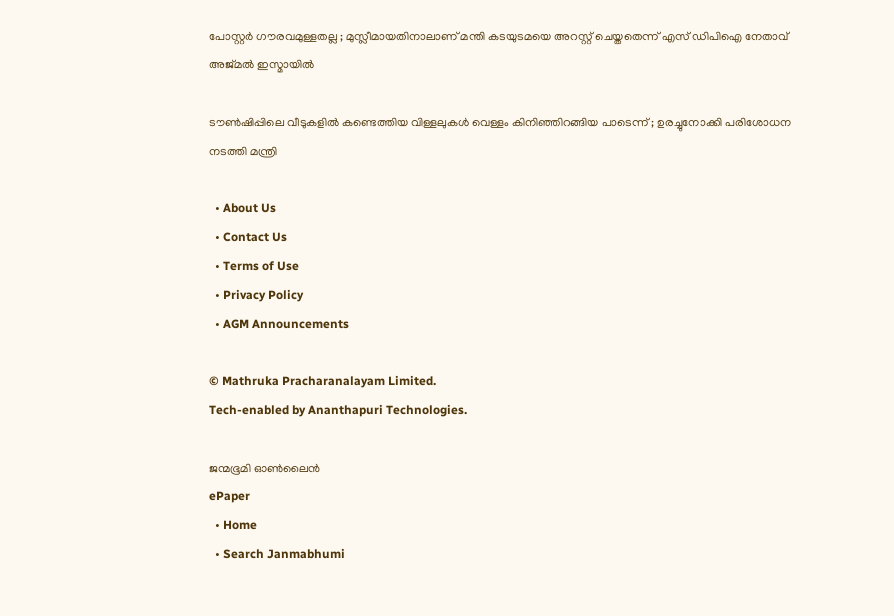പോസ്റ്റർ ഗൗരവമുള്ളതല്ല ; മുസ്ലീമായതിനാലാണ് മന്തി കടയുടമയെ അറസ്റ്റ് ചെയ്തതെന്ന് എസ് ഡിപിഐ നേതാവ് അജ്മൽ ഇസ്മായിൽ

ടൗണ്‍ഷിപ്പിലെ വീടുകളില്‍ കണ്ടെത്തിയ വിള്ളലുകൾ വെള്ളം കിനിഞ്ഞിറങ്ങിയ പാടെന്ന് ; ഉരച്ചുനോക്കി പരിശോധന നടത്തി മന്ത്രി

  • About Us
  • Contact Us
  • Terms of Use
  • Privacy Policy
  • AGM Announcements

© Mathruka Pracharanalayam Limited.
Tech-enabled by Ananthapuri Technologies.

ജന്മഭൂമി ഓണ്‍ലൈന്‍
ePaper
  • Home
  • Search Janmabhumi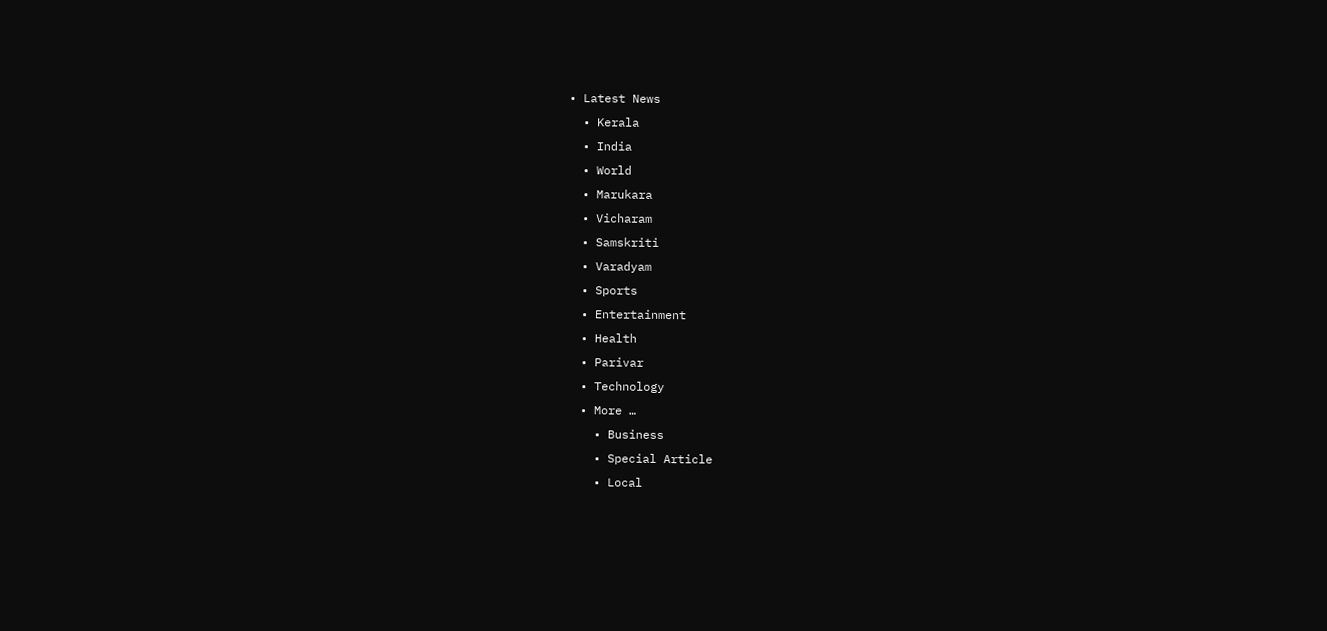• Latest News
  • Kerala
  • India
  • World
  • Marukara
  • Vicharam
  • Samskriti
  • Varadyam
  • Sports
  • Entertainment
  • Health
  • Parivar
  • Technology
  • More …
    • Business
    • Special Article
    • Local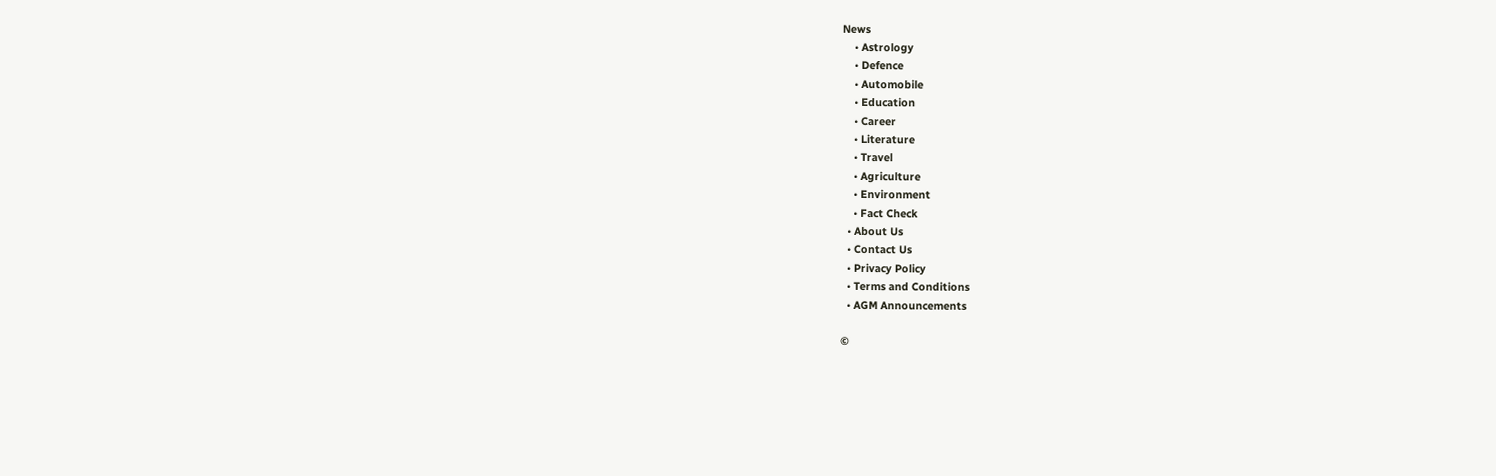News
    • Astrology
    • Defence
    • Automobile
    • Education
    • Career
    • Literature
    • Travel
    • Agriculture
    • Environment
    • Fact Check
  • About Us
  • Contact Us
  • Privacy Policy
  • Terms and Conditions
  • AGM Announcements

©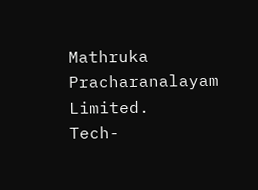Mathruka Pracharanalayam Limited.
Tech-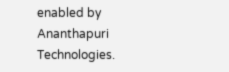enabled by Ananthapuri Technologies.